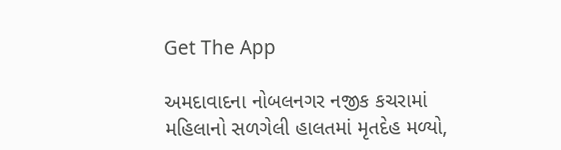Get The App

અમદાવાદના નોબલનગર નજીક કચરામાં મહિલાનો સળગેલી હાલતમાં મૃતદેહ મળ્યો,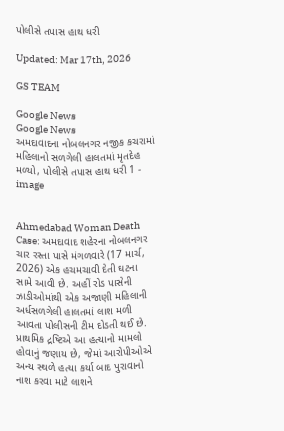પોલીસે તપાસ હાથ ધરી

Updated: Mar 17th, 2026

GS TEAM

Google News
Google News
અમદાવાદના નોબલનગર નજીક કચરામાં મહિલાનો સળગેલી હાલતમાં મૃતદેહ મળ્યો, પોલીસે તપાસ હાથ ધરી 1 - image


Ahmedabad Woman Death Case: અમદાવાદ શહેરના નોબલનગર ચાર રસ્તા પાસે મંગળવારે (17 માર્ચ, 2026) એક હચમચાવી દેતી ઘટના સામે આવી છે. અહીં રોડ પાસેની ઝાડીઓમાંથી એક અજાણી મહિલાની અર્ધસળગેલી હાલતમાં લાશ મળી આવતા પોલીસની ટીમ દોડતી થઈ છે. પ્રાથમિક દ્રષ્ટિએ આ હત્યાનો મામલો હોવાનું જણાય છે, જેમાં આરોપીઓએ અન્ય સ્થળે હત્યા કર્યા બાદ પુરાવાનો નાશ કરવા માટે લાશને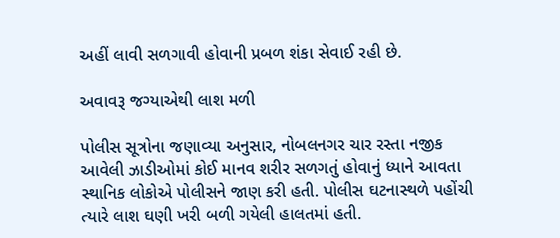અહીં લાવી સળગાવી હોવાની પ્રબળ શંકા સેવાઈ રહી છે.

અવાવરૂ જગ્યાએથી લાશ મળી

પોલીસ સૂત્રોના જણાવ્યા અનુસાર, નોબલનગર ચાર રસ્તા નજીક આવેલી ઝાડીઓમાં કોઈ માનવ શરીર સળગતું હોવાનું ધ્યાને આવતા સ્થાનિક લોકોએ પોલીસને જાણ કરી હતી. પોલીસ ઘટનાસ્થળે પહોંચી ત્યારે લાશ ઘણી ખરી બળી ગયેલી હાલતમાં હતી.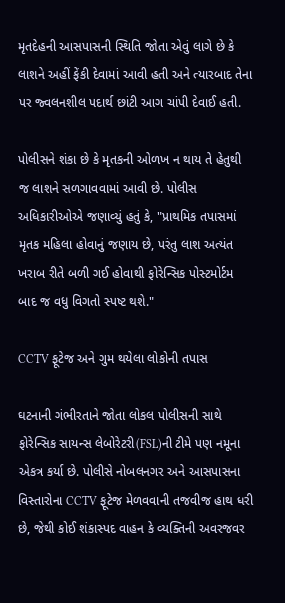મૃતદેહની આસપાસની સ્થિતિ જોતા એવું લાગે છે કે લાશને અહીં ફેંકી દેવામાં આવી હતી અને ત્યારબાદ તેના પર જ્વલનશીલ પદાર્થ છાંટી આગ ચાંપી દેવાઈ હતી.

પોલીસને શંકા છે કે મૃતકની ઓળખ ન થાય તે હેતુથી જ લાશને સળગાવવામાં આવી છે. પોલીસ અધિકારીઓએ જણાવ્યું હતું કે, "પ્રાથમિક તપાસમાં મૃતક મહિલા હોવાનું જણાય છે, પરંતુ લાશ અત્યંત ખરાબ રીતે બળી ગઈ હોવાથી ફોરેન્સિક પોસ્ટમોર્ટમ બાદ જ વધુ વિગતો સ્પષ્ટ થશે."

CCTV ફૂટેજ અને ગુમ થયેલા લોકોની તપાસ

ઘટનાની ગંભીરતાને જોતા લોકલ પોલીસની સાથે ફોરેન્સિક સાયન્સ લેબોરેટરી(FSL)ની ટીમે પણ નમૂના એકત્ર કર્યા છે. પોલીસે નોબલનગર અને આસપાસના વિસ્તારોના CCTV ફૂટેજ મેળવવાની તજવીજ હાથ ધરી છે, જેથી કોઈ શંકાસ્પદ વાહન કે વ્યક્તિની અવરજવર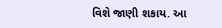વિશે જાણી શકાય. આ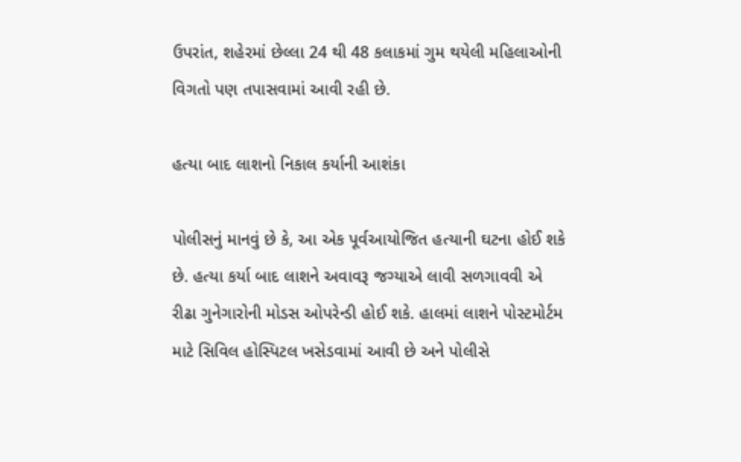ઉપરાંત, શહેરમાં છેલ્લા 24 થી 48 કલાકમાં ગુમ થયેલી મહિલાઓની વિગતો પણ તપાસવામાં આવી રહી છે.

હત્યા બાદ લાશનો નિકાલ કર્યાની આશંકા

પોલીસનું માનવું છે કે, આ એક પૂર્વઆયોજિત હત્યાની ઘટના હોઈ શકે છે. હત્યા કર્યા બાદ લાશને અવાવરૂ જગ્યાએ લાવી સળગાવવી એ રીઢા ગુનેગારોની મોડસ ઓપરેન્ડી હોઈ શકે. હાલમાં લાશને પોસ્ટમોર્ટમ માટે સિવિલ હોસ્પિટલ ખસેડવામાં આવી છે અને પોલીસે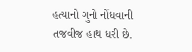હત્યાનો ગુનો નોંધવાની તજવીજ હાથ ધરી છે.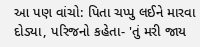આ પણ વાંચો: પિતા ચપ્પુ લઈને મારવા દોડ્યા, પરિજનો કહેતા- 'તું મરી જાય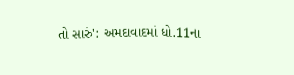તો સારું': અમદાવાદમાં ધો.11ના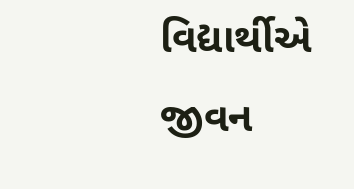વિદ્યાર્થીએ જીવન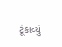ટૂંકાવ્યું